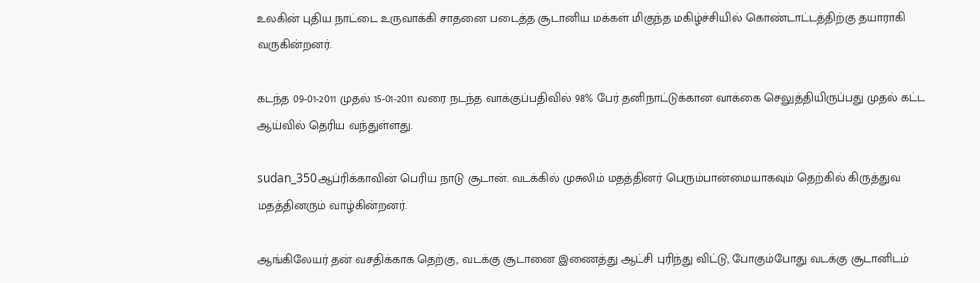உலகின் புதிய நாட்டை உருவாக்கி சாதனை படைத்த சூடானிய மக்கள் மிகுந்த மகிழ்ச்சியில் கொண்டாட்டத்திற்கு தயாராகி வருகின்றனர்.

கடந்த 09-01-2011 முதல் 15-01-2011 வரை நடந்த வாக்குப்பதிவில் 98% பேர் தனிநாட்டுக்கான வாக்கை செலுத்தியிருப்பது முதல் கட்ட ஆய்வில் தெரிய வந்துள்ளது.

sudan_350ஆப்ரிக்காவின் பெரிய நாடு சூடான். வடக்கில் முசுலிம் மதத்தினர் பெரும்பான்மையாகவும் தெற்கில் கிருத்துவ மதத்தினரும் வாழ்கின்றனர்.

ஆங்கிலேயர் தன் வசதிக்காக தெற்கு, வடக்கு சூடானை இணைத்து ஆட்சி புரிந்து விட்டு, போகும்போது வடக்கு சூடானிடம்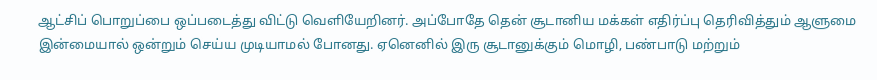ஆட்சிப் பொறுப்பை ஒப்படைத்து விட்டு வெளியேறினர். அப்போதே தென் சூடானிய மக்கள் எதிர்ப்பு தெரிவித்தும் ஆளுமை இன்மையால் ஒன்றும் செய்ய முடியாமல் போனது. ஏனெனில் இரு சூடானுக்கும் மொழி, பண்பாடு மற்றும்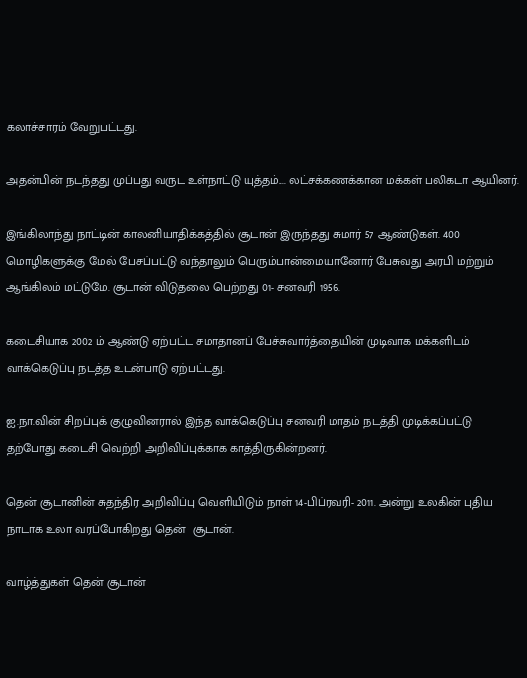கலாச்சாரம் வேறுபட்டது.

அதன்பின் நடந்தது முப்பது வருட உள்நாட்டு யுத்தம்.... லட்சக்கணக்கான மக்கள் பலிகடா ஆயினர்.

இங்கிலாந்து நாட்டின் காலனியாதிக்கத்தில் சூடான் இருந்தது சுமார் 57 ஆண்டுகள். 400 மொழிகளுக்கு மேல் பேசப்பட்டு வந்தாலும் பெரும்பான்மையானோர் பேசுவது அரபி மற்றும் ஆங்கிலம் மட்டுமே. சூடான் விடுதலை பெற்றது 01- சனவரி 1956.

கடைசியாக 2002 ம் ஆண்டு ஏற்பட்ட சமாதானப் பேச்சுவார்த்தையின் முடிவாக மக்களிடம் வாக்கெடுப்பு நடத்த உடன்பாடு ஏற்பட்டது.

ஐ.நா.வின் சிறப்புக் குழுவினரால் இந்த வாக்கெடுப்பு சனவரி மாதம் நடத்தி முடிக்கப்பட்டு தற்போது கடைசி வெற்றி அறிவிப்புக்காக காத்திருகின்றனர்.

தென் சூடானின் சுதந்திர அறிவிப்பு வெளியிடும் நாள் 14-பிப்ரவரி- 2011. அன்று உலகின் புதிய நாடாக உலா வரப்போகிறது தென்  சூடான்.

வாழ்த்துகள் தென் சூடான்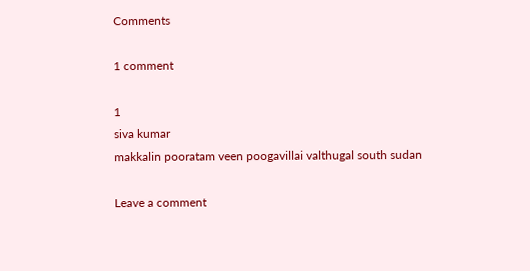Comments

1 comment

1
siva kumar
makkalin pooratam veen poogavillai valthugal south sudan

Leave a comment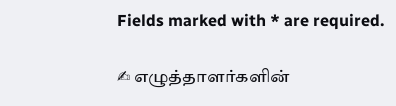Fields marked with * are required.

✍ எழுத்தாளர்களின்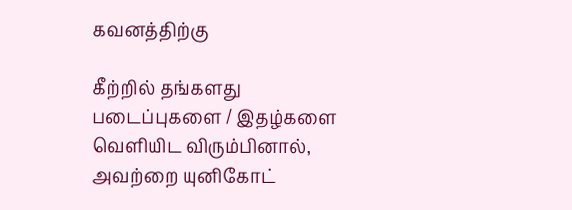கவனத்திற்கு

கீற்றில் தங்களது படைப்புகளை / இதழ்களை வெளியிட விரும்பினால், அவற்றை யுனிகோட்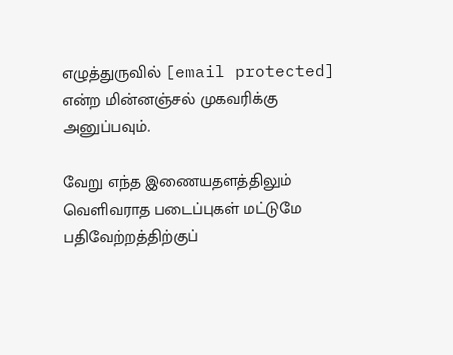எழுத்துருவில் [email protected] என்ற மின்னஞ்சல் முகவரிக்கு அனுப்பவும்.

வேறு எந்த இணையதளத்திலும் வெளிவராத படைப்புகள் மட்டுமே பதிவேற்றத்திற்குப்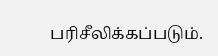பரிசீலிக்கப்படும்.